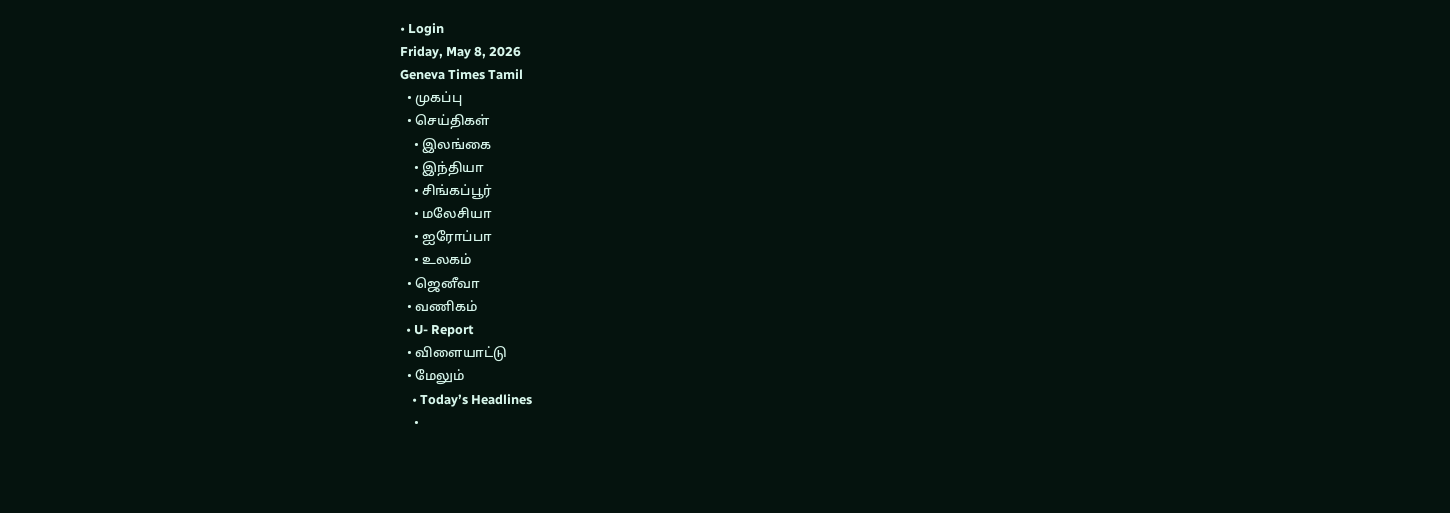• Login
Friday, May 8, 2026
Geneva Times Tamil
  • முகப்பு
  • செய்திகள்
    • இலங்கை
    • இந்தியா
    • சிங்கப்பூர்
    • மலேசியா
    • ஐரோப்பா
    • உலகம்
  • ஜெனீவா
  • வணிகம்
  • U- Report
  • விளையாட்டு
  • மேலும்
    • Today’s Headlines
    •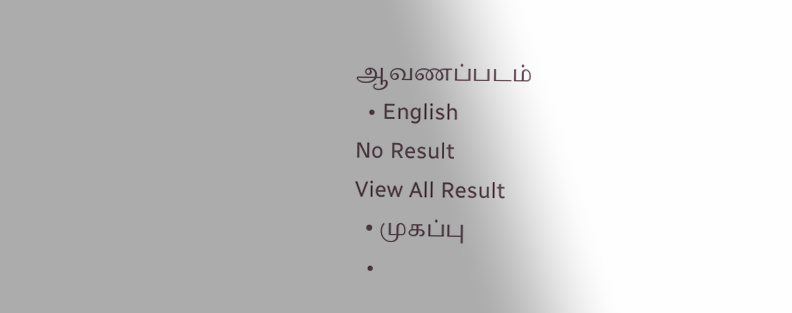ஆவணப்படம்
  • English
No Result
View All Result
  • முகப்பு
  •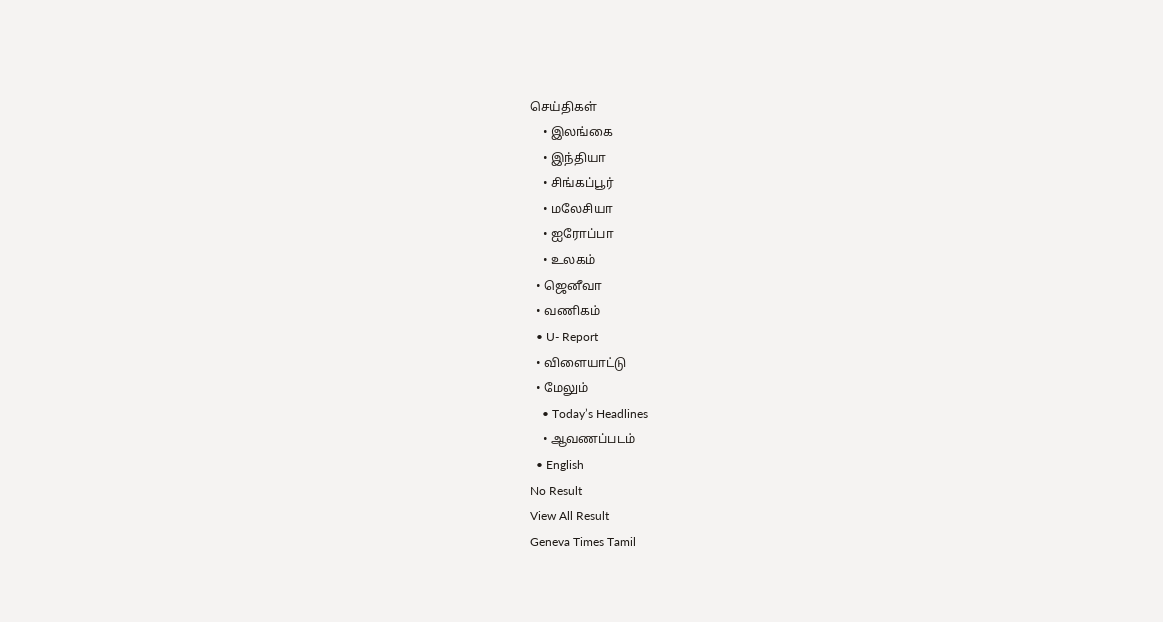செய்திகள்
    • இலங்கை
    • இந்தியா
    • சிங்கப்பூர்
    • மலேசியா
    • ஐரோப்பா
    • உலகம்
  • ஜெனீவா
  • வணிகம்
  • U- Report
  • விளையாட்டு
  • மேலும்
    • Today’s Headlines
    • ஆவணப்படம்
  • English
No Result
View All Result
Geneva Times Tamil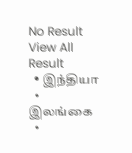No Result
View All Result
  • இந்தியா
  • இலங்கை
  •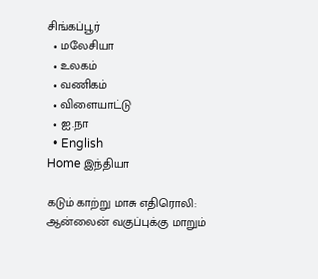சிங்கப்பூர்
  • மலேசியா
  • உலகம்
  • வணிகம்
  • விளையாட்டு
  • ஐ.நா
  • English
Home இந்தியா

கடும் காற்று மாசு எதிரொலி: ஆன்லைன் வகுப்புக்கு மாறும்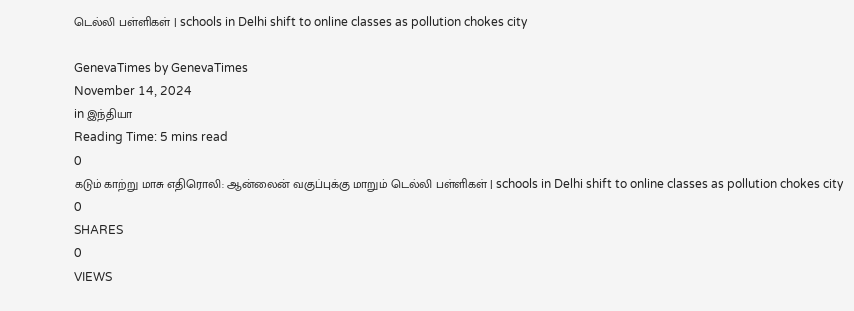டெல்லி பள்ளிகள் | schools in Delhi shift to online classes as pollution chokes city

GenevaTimes by GenevaTimes
November 14, 2024
in இந்தியா
Reading Time: 5 mins read
0
கடும் காற்று மாசு எதிரொலி: ஆன்லைன் வகுப்புக்கு மாறும் டெல்லி பள்ளிகள் | schools in Delhi shift to online classes as pollution chokes city
0
SHARES
0
VIEWS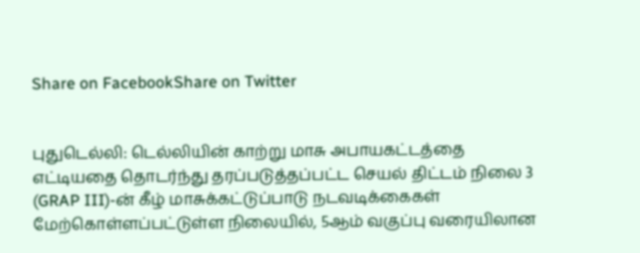Share on FacebookShare on Twitter


புதுடெல்லி: டெல்லியின் காற்று மாசு அபாயகட்டத்தை எட்டியதை தொடர்ந்து தரப்படுத்தப்பட்ட செயல் திட்டம் நிலை 3 (GRAP III)-ன் கீழ் மாசுக்கட்டுப்பாடு நடவடிக்கைகள் மேற்கொள்ளப்பட்டுள்ள நிலையில், 5ஆம் வகுப்பு வரையிலான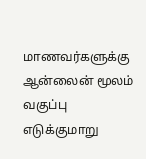மாணவர்களுக்கு ஆன்லைன் மூலம் வகுப்பு எடுக்குமாறு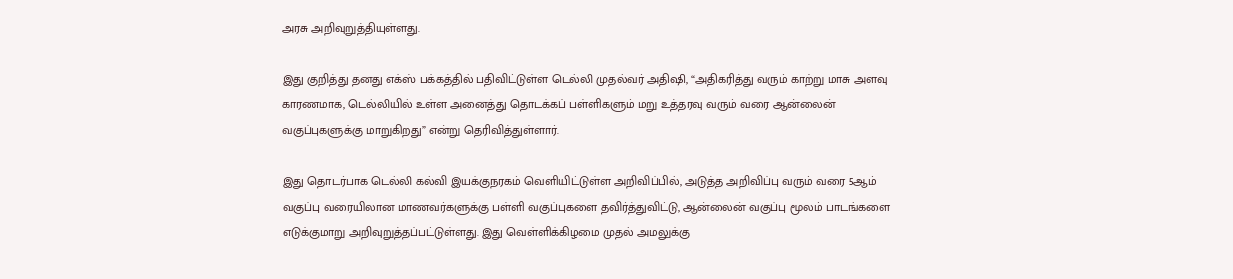அரசு அறிவுறுத்தியுள்ளது.

இது குறித்து தனது எக்ஸ் பக்கத்தில் பதிவிட்டுள்ள டெல்லி முதல்வர் அதிஷி, “அதிகரித்து வரும் காற்று மாசு அளவு காரணமாக, டெல்லியில் உள்ள அனைத்து தொடக்கப் பள்ளிகளும் மறு உத்தரவு வரும் வரை ஆன்லைன் வகுப்புகளுக்கு மாறுகிறது” என்று தெரிவித்துள்ளார்.

இது தொடர்பாக டெல்லி கல்வி இயக்குநரகம் வெளியிட்டுள்ள அறிவிப்பில், அடுத்த அறிவிப்பு வரும் வரை 5ஆம் வகுப்பு வரையிலான மாணவர்களுக்கு பள்ளி வகுப்புகளை தவிர்த்துவிட்டு, ஆன்லைன் வகுப்பு மூலம் பாடங்களை எடுக்குமாறு அறிவுறுத்தப்பட்டுள்ளது. இது வெள்ளிக்கிழமை முதல் அமலுக்கு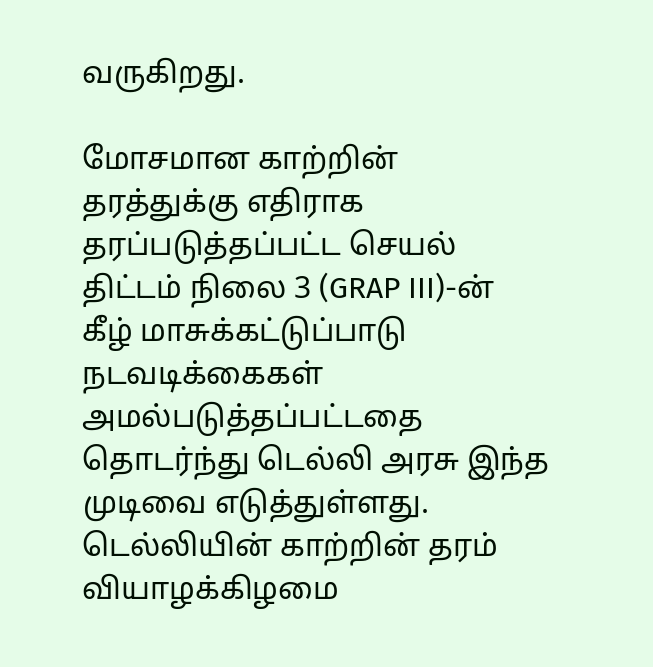வருகிறது.

மோசமான காற்றின் தரத்துக்கு எதிராக தரப்படுத்தப்பட்ட செயல் திட்டம் நிலை 3 (GRAP III)-ன் கீழ் மாசுக்கட்டுப்பாடு நடவடிக்கைகள் அமல்படுத்தப்பட்டதை தொடர்ந்து டெல்லி அரசு இந்த முடிவை எடுத்துள்ளது. டெல்லியின் காற்றின் தரம் வியாழக்கிழமை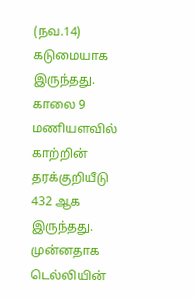(நவ.14) கடுமையாக இருந்தது. காலை 9 மணியளவில் காற்றின் தரக்குறியீடு 432 ஆக இருந்தது. முன்னதாக டெல்லியின்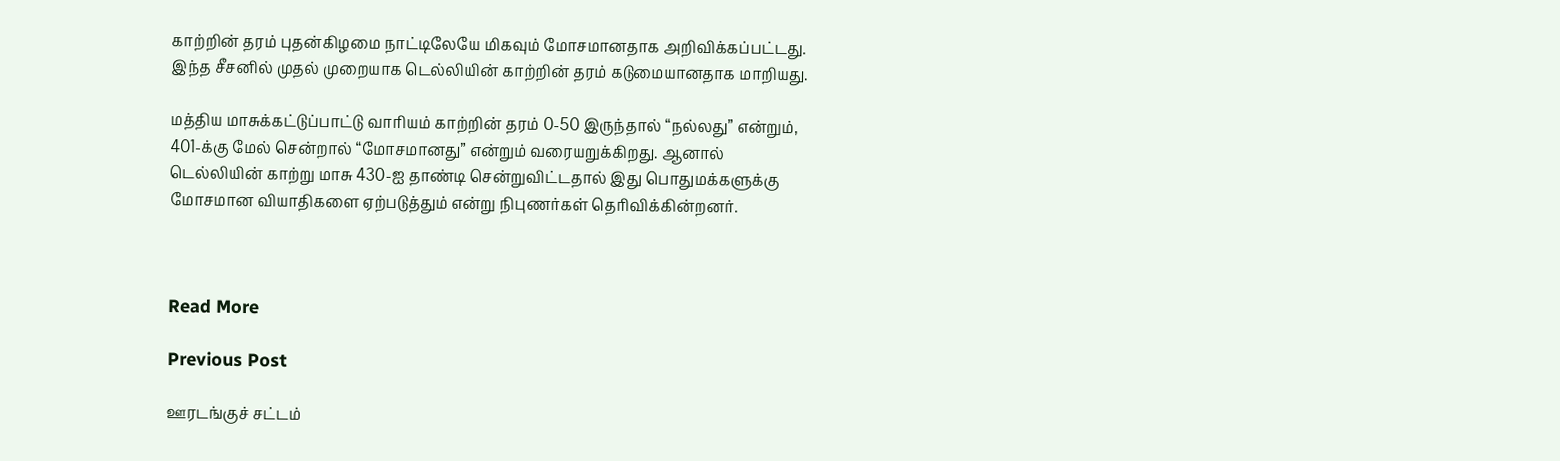காற்றின் தரம் புதன்கிழமை நாட்டிலேயே மிகவும் மோசமானதாக அறிவிக்கப்பட்டது. இந்த சீசனில் முதல் முறையாக டெல்லியின் காற்றின் தரம் கடுமையானதாக மாறியது.

மத்திய மாசுக்கட்டுப்பாட்டு வாரியம் காற்றின் தரம் 0-50 இருந்தால் “நல்லது” என்றும், 401-க்கு மேல் சென்றால் “மோசமானது” என்றும் வரையறுக்கிறது. ஆனால் டெல்லியின் காற்று மாசு 430-ஐ தாண்டி சென்றுவிட்டதால் இது பொதுமக்களுக்கு மோசமான வியாதிகளை ஏற்படுத்தும் என்று நிபுணர்கள் தெரிவிக்கின்றனர்.



Read More

Previous Post

ஊரடங்குச் சட்டம்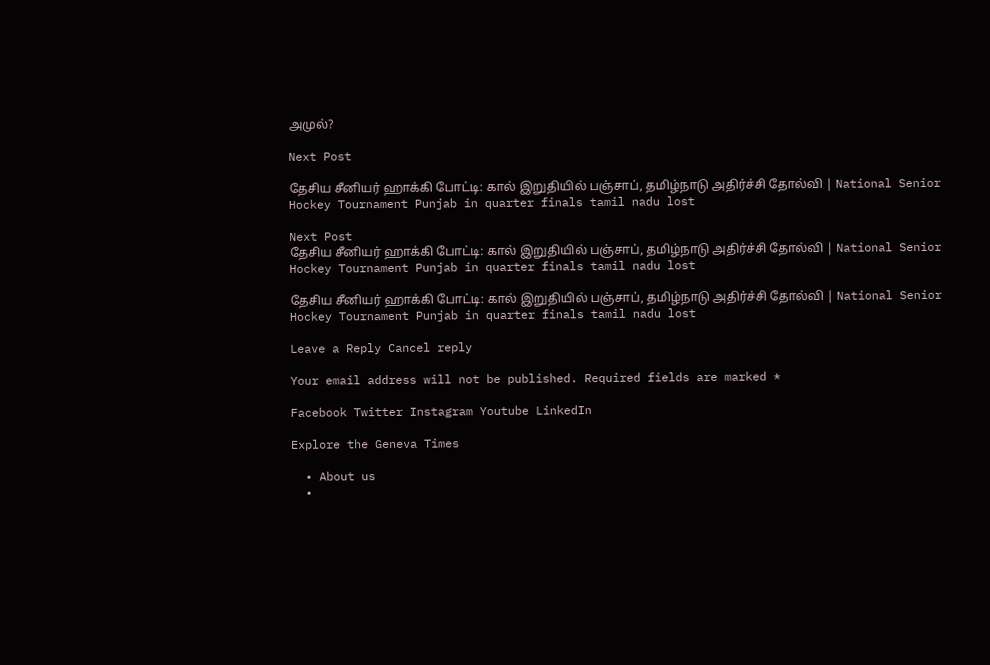அமுல்?

Next Post

தேசிய சீனியர் ஹாக்கி போட்டி: கால் இறுதியில் பஞ்சாப், தமிழ்நாடு அதிர்ச்சி தோல்வி | National Senior Hockey Tournament Punjab in quarter finals tamil nadu lost

Next Post
தேசிய சீனியர் ஹாக்கி போட்டி: கால் இறுதியில் பஞ்சாப், தமிழ்நாடு அதிர்ச்சி தோல்வி | National Senior Hockey Tournament Punjab in quarter finals tamil nadu lost

தேசிய சீனியர் ஹாக்கி போட்டி: கால் இறுதியில் பஞ்சாப், தமிழ்நாடு அதிர்ச்சி தோல்வி | National Senior Hockey Tournament Punjab in quarter finals tamil nadu lost

Leave a Reply Cancel reply

Your email address will not be published. Required fields are marked *

Facebook Twitter Instagram Youtube LinkedIn

Explore the Geneva Times

  • About us
  •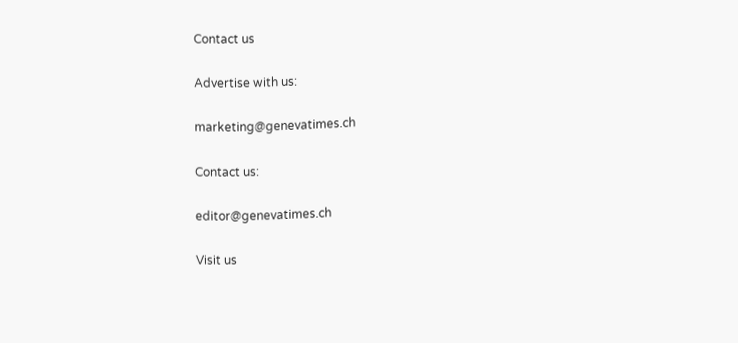Contact us

Advertise with us:

marketing@genevatimes.ch

Contact us:

editor@genevatimes.ch

Visit us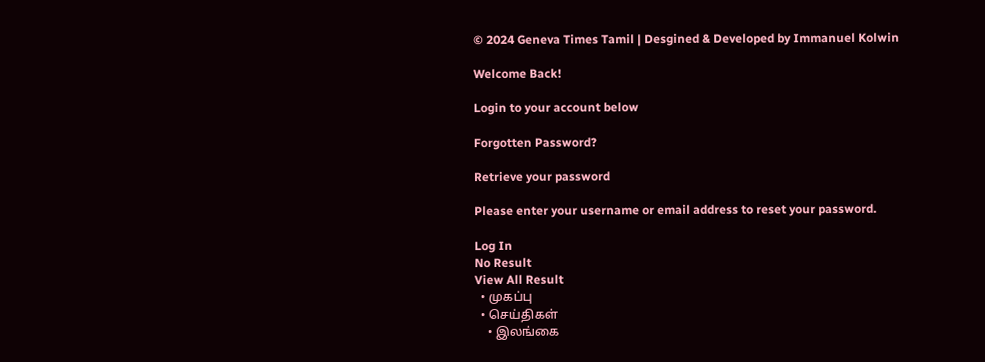© 2024 Geneva Times Tamil | Desgined & Developed by Immanuel Kolwin

Welcome Back!

Login to your account below

Forgotten Password?

Retrieve your password

Please enter your username or email address to reset your password.

Log In
No Result
View All Result
  • முகப்பு
  • செய்திகள்
    • இலங்கை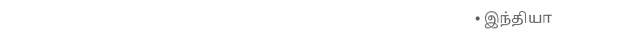• இந்தியா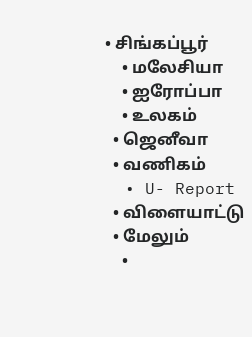• சிங்கப்பூர்
    • மலேசியா
    • ஐரோப்பா
    • உலகம்
  • ஜெனீவா
  • வணிகம்
  • U- Report
  • விளையாட்டு
  • மேலும்
    •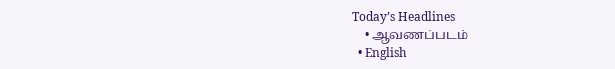Today’s Headlines
    • ஆவணப்படம்
  • English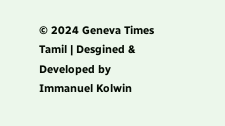© 2024 Geneva Times Tamil | Desgined & Developed by Immanuel Kolwin